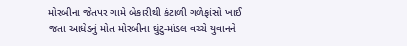મોરબીના જેતપર ગામે બેકારીથી કંટાળી ગળેફાંસો ખાઈ જતા આધેડનું મોત મોરબીના ઘુંટુ-માંડલ વચ્ચે યુવાનને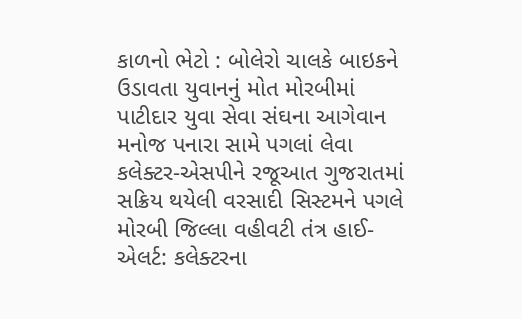કાળનો ભેટો : બોલેરો ચાલકે બાઇકને ઉડાવતા યુવાનનું મોત મોરબીમાં પાટીદાર યુવા સેવા સંઘના આગેવાન મનોજ પનારા સામે પગલાં લેવા કલેક્ટર-એસપીને રજૂઆત ગુજરાતમાં સક્રિય થયેલી વરસાદી સિસ્ટમને પગલે મોરબી જિલ્લા વહીવટી તંત્ર હાઈ-એલર્ટ: કલેક્ટરના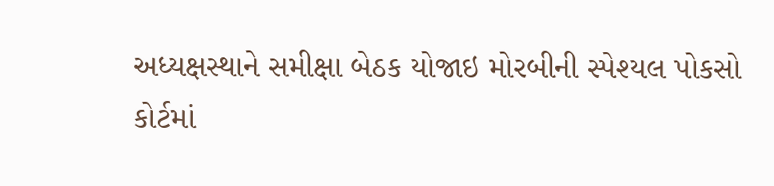અધ્યક્ષસ્થાને સમીક્ષા બેઠક યોજાઇ મોરબીની સ્પેશ્યલ પોકસો કોર્ટમાં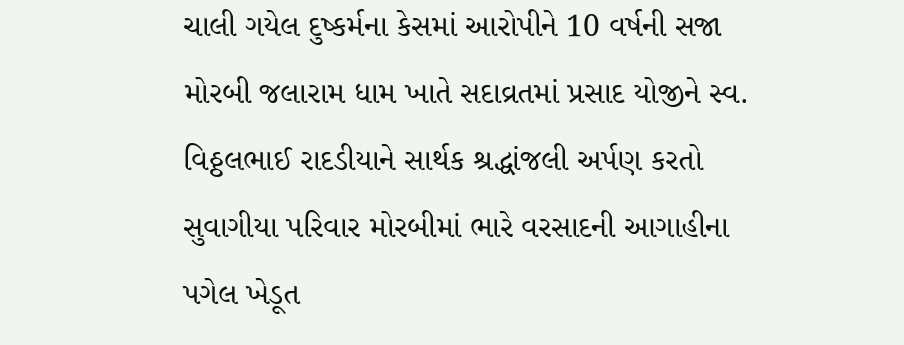ચાલી ગયેલ દુષ્કર્મના કેસમાં આરોપીને 10 વર્ષની સજા મોરબી જલારામ ધામ ખાતે સદાવ્રતમાં પ્રસાદ યોજીને સ્વ. વિઠ્ઠલભાઈ રાદડીયાને સાર્થક શ્રદ્ધાંજલી અર્પણ કરતો સુવાગીયા પરિવાર મોરબીમાં ભારે વરસાદની આગાહીના પગેલ ખેડૂત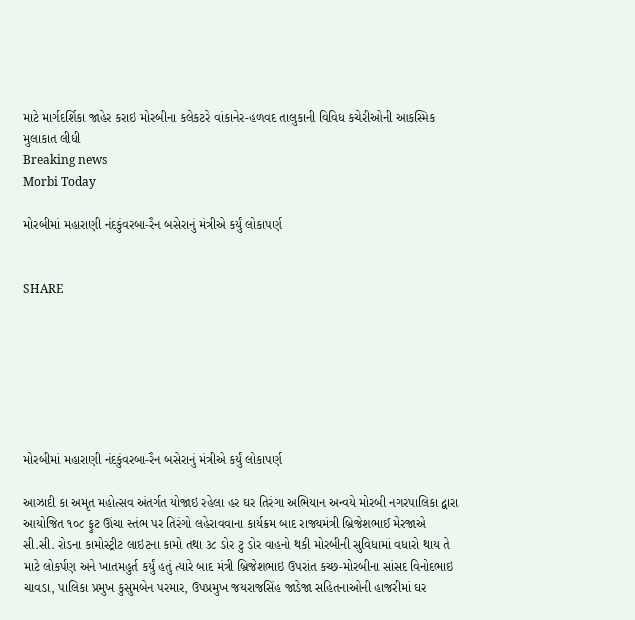માટે માર્ગદર્શિકા જાહેર કરાઇ મોરબીના કલેકટરે વાંકાનેર-હળવદ તાલુકાની વિવિધ કચેરીઓની આકસ્મિક મુલાકાત લીધી
Breaking news
Morbi Today

મોરબીમાં મહારાણી નંદકુંવરબા-રૈન બસેરાનું મંત્રીએ કર્યું લોકાપર્ણ


SHARE







મોરબીમાં મહારાણી નંદકુંવરબા-રૈન બસેરાનું મંત્રીએ કર્યું લોકાપર્ણ

આઝાદી કા અમૃત મહોત્સવ અંતર્ગત યોજાઇ રહેલા હર ઘર તિરંગા અભિયાન અન્વયે મોરબી નગરપાલિકા દ્વારા આયોજિત ૧૦૮ ફુટ ઊંચા સ્તંભ પર તિરંગો લહેરાવવાના કાર્યક્રમ બાદ રાજ્યમંત્રી બ્રિજેશભાઈ મેરજાએ સી.સી. રોડના કામોસ્ટ્રીટ લાઇટના કામો તથા ૩૮ ડોર ટુ ડોર વાહનો થકી મોરબીની સુવિધામાં વધારો થાય તે માટે લોકર્પણ અને ખાતમહુર્ત કર્યું હતું ત્યારે બાદ મંત્રી બ્રિજેશભાઇ ઉપરાંત કચ્છ-મોરબીના સાંસદ વિનોદભાઇ ચાવડા, પાલિકા પ્રમુખ કુસુમબેન પરમાર, ઉપપ્રમુખ જયરાજસિંહ જાડેજા સહિતનાઓની હાજરીમાં ઘર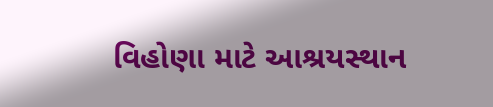વિહોણા માટે આશ્રયસ્થાન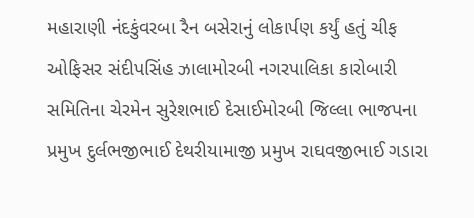મહારાણી નંદકુંવરબા રૈન બસેરાનું લોકાર્પણ કર્યું હતું ચીફ ઓફિસર સંદીપસિંહ ઝાલામોરબી નગરપાલિકા કારોબારી સમિતિના ચેરમેન સુરેશભાઈ દેસાઈમોરબી જિલ્લા ભાજપના પ્રમુખ દુર્લભજીભાઈ દેથરીયામાજી પ્રમુખ રાઘવજીભાઈ ગડારા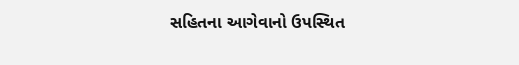સહિતના આગેવાનો ઉપસ્થિત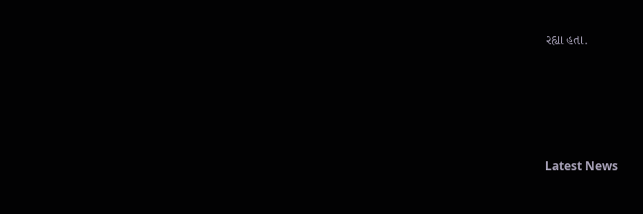રહ્યા હતા.






Latest News